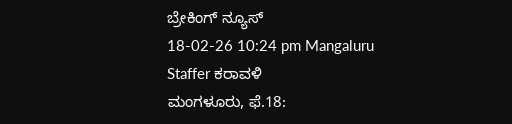ಬ್ರೇಕಿಂಗ್ ನ್ಯೂಸ್
18-02-26 10:24 pm Mangaluru Staffer ಕರಾವಳಿ
ಮಂಗಳೂರು, ಫೆ.18: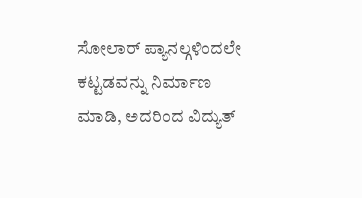ಸೋಲಾರ್ ಪ್ಯಾನಲ್ಗಳಿಂದಲೇ ಕಟ್ಟಡವನ್ನು ನಿರ್ಮಾಣ ಮಾಡಿ, ಅದರಿಂದ ವಿದ್ಯುತ್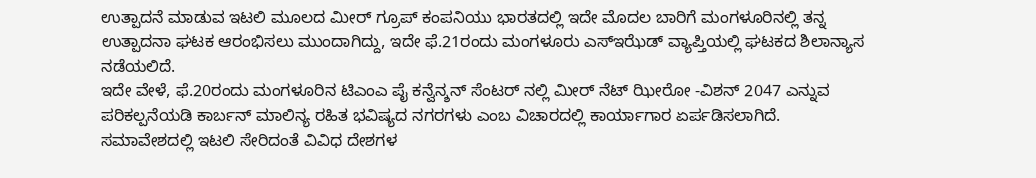ಉತ್ಪಾದನೆ ಮಾಡುವ ಇಟಲಿ ಮೂಲದ ಮೀರ್ ಗ್ರೂಪ್ ಕಂಪನಿಯು ಭಾರತದಲ್ಲಿ ಇದೇ ಮೊದಲ ಬಾರಿಗೆ ಮಂಗಳೂರಿನಲ್ಲಿ ತನ್ನ ಉತ್ಪಾದನಾ ಘಟಕ ಆರಂಭಿಸಲು ಮುಂದಾಗಿದ್ದು, ಇದೇ ಫೆ.21ರಂದು ಮಂಗಳೂರು ಎಸ್ಇಝೆಡ್ ವ್ಯಾಪ್ತಿಯಲ್ಲಿ ಘಟಕದ ಶಿಲಾನ್ಯಾಸ ನಡೆಯಲಿದೆ.
ಇದೇ ವೇಳೆ, ಫೆ.20ರಂದು ಮಂಗಳೂರಿನ ಟಿಎಂಎ ಪೈ ಕನ್ವೆನ್ಶನ್ ಸೆಂಟರ್ ನಲ್ಲಿ ಮೀರ್ ನೆಟ್ ಝೀರೋ -ವಿಶನ್ 2047 ಎನ್ನುವ ಪರಿಕಲ್ಪನೆಯಡಿ ಕಾರ್ಬನ್ ಮಾಲಿನ್ಯ ರಹಿತ ಭವಿಷ್ಯದ ನಗರಗಳು ಎಂಬ ವಿಚಾರದಲ್ಲಿ ಕಾರ್ಯಾಗಾರ ಏರ್ಪಡಿಸಲಾಗಿದೆ. ಸಮಾವೇಶದಲ್ಲಿ ಇಟಲಿ ಸೇರಿದಂತೆ ವಿವಿಧ ದೇಶಗಳ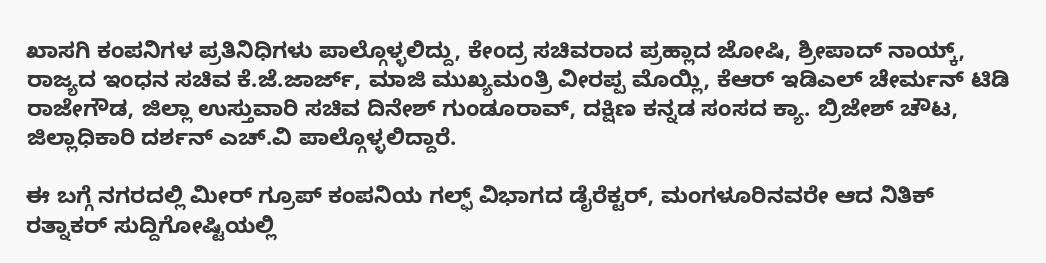ಖಾಸಗಿ ಕಂಪನಿಗಳ ಪ್ರತಿನಿಧಿಗಳು ಪಾಲ್ಗೊಳ್ಳಲಿದ್ದು, ಕೇಂದ್ರ ಸಚಿವರಾದ ಪ್ರಹ್ಲಾದ ಜೋಷಿ, ಶ್ರೀಪಾದ್ ನಾಯ್ಕ್, ರಾಜ್ಯದ ಇಂಧನ ಸಚಿವ ಕೆ.ಜೆ.ಜಾರ್ಜ್, ಮಾಜಿ ಮುಖ್ಯಮಂತ್ರಿ ವೀರಪ್ಪ ಮೊಯ್ಲಿ, ಕೆಆರ್ ಇಡಿಎಲ್ ಚೇರ್ಮನ್ ಟಿಡಿ ರಾಜೇಗೌಡ, ಜಿಲ್ಲಾ ಉಸ್ತುವಾರಿ ಸಚಿವ ದಿನೇಶ್ ಗುಂಡೂರಾವ್, ದಕ್ಷಿಣ ಕನ್ನಡ ಸಂಸದ ಕ್ಯಾ. ಬ್ರಿಜೇಶ್ ಚೌಟ, ಜಿಲ್ಲಾಧಿಕಾರಿ ದರ್ಶನ್ ಎಚ್.ವಿ ಪಾಲ್ಗೊಳ್ಳಲಿದ್ದಾರೆ.

ಈ ಬಗ್ಗೆ ನಗರದಲ್ಲಿ ಮೀರ್ ಗ್ರೂಪ್ ಕಂಪನಿಯ ಗಲ್ಫ್ ವಿಭಾಗದ ಡೈರೆಕ್ಟರ್, ಮಂಗಳೂರಿನವರೇ ಆದ ನಿತಿಕ್ ರತ್ನಾಕರ್ ಸುದ್ದಿಗೋಷ್ಟಿಯಲ್ಲಿ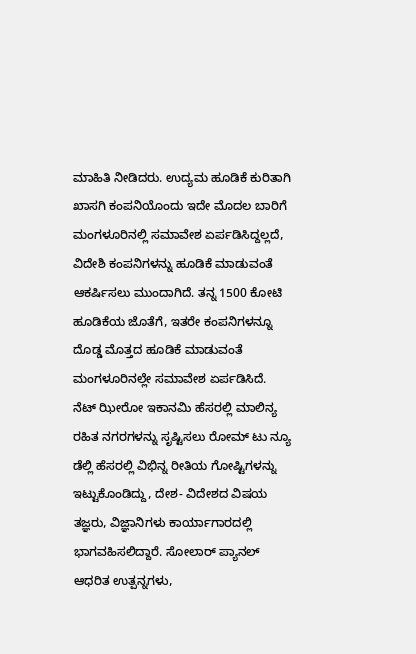ಮಾಹಿತಿ ನೀಡಿದರು. ಉದ್ಯಮ ಹೂಡಿಕೆ ಕುರಿತಾಗಿ ಖಾಸಗಿ ಕಂಪನಿಯೊಂದು ಇದೇ ಮೊದಲ ಬಾರಿಗೆ ಮಂಗಳೂರಿನಲ್ಲಿ ಸಮಾವೇಶ ಏರ್ಪಡಿಸಿದ್ದಲ್ಲದೆ, ವಿದೇಶಿ ಕಂಪನಿಗಳನ್ನು ಹೂಡಿಕೆ ಮಾಡುವಂತೆ ಆಕರ್ಷಿಸಲು ಮುಂದಾಗಿದೆ. ತನ್ನ 1500 ಕೋಟಿ ಹೂಡಿಕೆಯ ಜೊತೆಗೆ, ಇತರೇ ಕಂಪನಿಗಳನ್ನೂ ದೊಡ್ಡ ಮೊತ್ತದ ಹೂಡಿಕೆ ಮಾಡುವಂತೆ ಮಂಗಳೂರಿನಲ್ಲೇ ಸಮಾವೇಶ ಏರ್ಪಡಿಸಿದೆ.
ನೆಟ್ ಝೀರೋ ಇಕಾನಮಿ ಹೆಸರಲ್ಲಿ ಮಾಲಿನ್ಯ ರಹಿತ ನಗರಗಳನ್ನು ಸೃಷ್ಟಿಸಲು ರೋಮ್ ಟು ನ್ಯೂ ಡೆಲ್ಲಿ ಹೆಸರಲ್ಲಿ ವಿಭಿನ್ನ ರೀತಿಯ ಗೋಷ್ಟಿಗಳನ್ನು ಇಟ್ಟುಕೊಂಡಿದ್ದು, ದೇಶ- ವಿದೇಶದ ವಿಷಯ ತಜ್ಞರು, ವಿಜ್ಞಾನಿಗಳು ಕಾರ್ಯಾಗಾರದಲ್ಲಿ ಭಾಗವಹಿಸಲಿದ್ದಾರೆ. ಸೋಲಾರ್ ಪ್ಯಾನಲ್ ಆಧರಿತ ಉತ್ಪನ್ನಗಳು,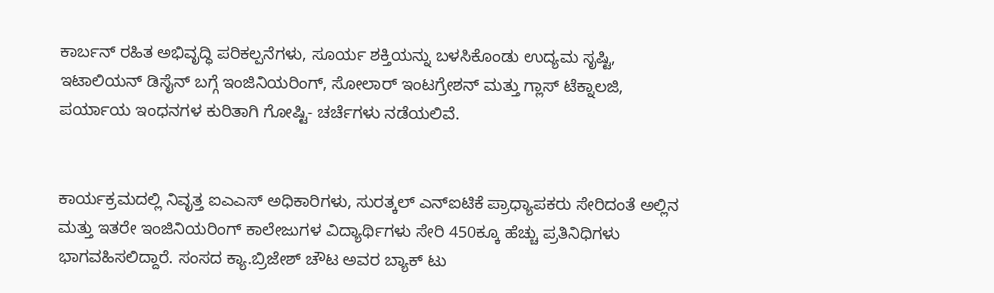ಕಾರ್ಬನ್ ರಹಿತ ಅಭಿವೃದ್ಧಿ ಪರಿಕಲ್ಪನೆಗಳು, ಸೂರ್ಯ ಶಕ್ತಿಯನ್ನು ಬಳಸಿಕೊಂಡು ಉದ್ಯಮ ಸೃಷ್ಟಿ, ಇಟಾಲಿಯನ್ ಡಿಸೈನ್ ಬಗ್ಗೆ ಇಂಜಿನಿಯರಿಂಗ್, ಸೋಲಾರ್ ಇಂಟಗ್ರೇಶನ್ ಮತ್ತು ಗ್ಲಾಸ್ ಟೆಕ್ನಾಲಜಿ, ಪರ್ಯಾಯ ಇಂಧನಗಳ ಕುರಿತಾಗಿ ಗೋಷ್ಟಿ- ಚರ್ಚೆಗಳು ನಡೆಯಲಿವೆ.


ಕಾರ್ಯಕ್ರಮದಲ್ಲಿ ನಿವೃತ್ತ ಐಎಎಸ್ ಅಧಿಕಾರಿಗಳು, ಸುರತ್ಕಲ್ ಎನ್ಐಟಿಕೆ ಪ್ರಾಧ್ಯಾಪಕರು ಸೇರಿದಂತೆ ಅಲ್ಲಿನ ಮತ್ತು ಇತರೇ ಇಂಜಿನಿಯರಿಂಗ್ ಕಾಲೇಜುಗಳ ವಿದ್ಯಾರ್ಥಿಗಳು ಸೇರಿ 450ಕ್ಕೂ ಹೆಚ್ಚು ಪ್ರತಿನಿಧಿಗಳು ಭಾಗವಹಿಸಲಿದ್ದಾರೆ. ಸಂಸದ ಕ್ಯಾ.ಬ್ರಿಜೇಶ್ ಚೌಟ ಅವರ ಬ್ಯಾಕ್ ಟು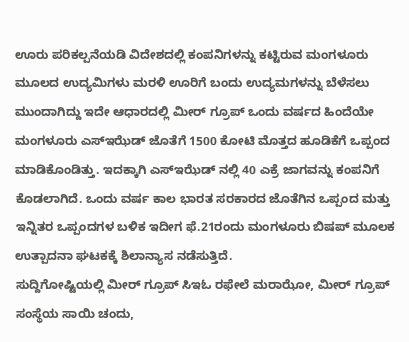ಊರು ಪರಿಕಲ್ಪನೆಯಡಿ ವಿದೇಶದಲ್ಲಿ ಕಂಪನಿಗಳನ್ನು ಕಟ್ಟಿರುವ ಮಂಗಳೂರು ಮೂಲದ ಉದ್ಯಮಿಗಳು ಮರಳಿ ಊರಿಗೆ ಬಂದು ಉದ್ಯಮಗಳನ್ನು ಬೆಳೆಸಲು ಮುಂದಾಗಿದ್ದು ಇದೇ ಆಧಾರದಲ್ಲಿ ಮೀರ್ ಗ್ರೂಪ್ ಒಂದು ವರ್ಷದ ಹಿಂದೆಯೇ ಮಂಗಳೂರು ಎಸ್ಇಝೆಡ್ ಜೊತೆಗೆ 1500 ಕೋಟಿ ಮೊತ್ತದ ಹೂಡಿಕೆಗೆ ಒಪ್ಪಂದ ಮಾಡಿಕೊಂಡಿತ್ತು. ಇದಕ್ಕಾಗಿ ಎಸ್ಇಝೆಡ್ ನಲ್ಲಿ 40 ಎಕ್ರೆ ಜಾಗವನ್ನು ಕಂಪನಿಗೆ ಕೊಡಲಾಗಿದೆ. ಒಂದು ವರ್ಷ ಕಾಲ ಭಾರತ ಸರಕಾರದ ಜೊತೆಗಿನ ಒಪ್ಪಂದ ಮತ್ತು ಇನ್ನಿತರ ಒಪ್ಪಂದಗಳ ಬಳಿಕ ಇದೀಗ ಫೆ.21ರಂದು ಮಂಗಳೂರು ಬಿಷಪ್ ಮೂಲಕ ಉತ್ಪಾದನಾ ಘಟಕಕ್ಕೆ ಶಿಲಾನ್ಯಾಸ ನಡೆಸುತ್ತಿದೆ.
ಸುದ್ದಿಗೋಷ್ಟಿಯಲ್ಲಿ ಮೀರ್ ಗ್ರೂಪ್ ಸಿಇಓ ರಫೇಲೆ ಮರಾಝೋ, ಮೀರ್ ಗ್ರೂಪ್ ಸಂಸ್ಥೆಯ ಸಾಯಿ ಚಂದು,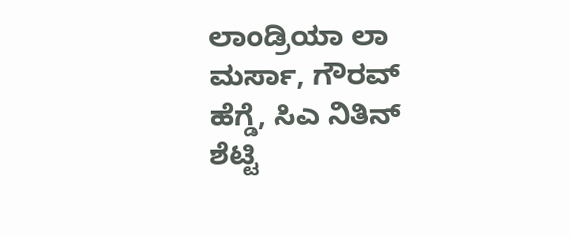ಲಾಂಡ್ರಿಯಾ ಲಾ ಮರ್ಸಾ, ಗೌರವ್ ಹೆಗ್ಡೆ, ಸಿಎ ನಿತಿನ್ ಶೆಟ್ಟಿ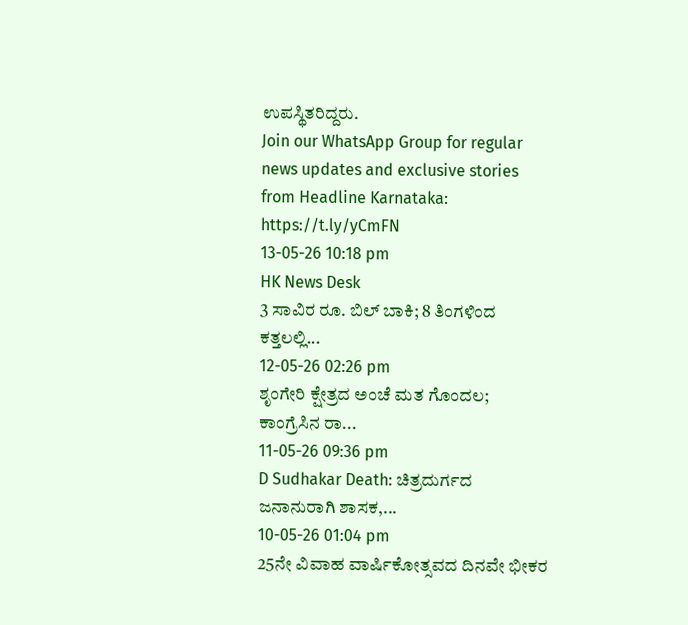ಉಪಸ್ಥಿತರಿದ್ದರು.
Join our WhatsApp Group for regular news updates and exclusive stories from Headline Karnataka:
https://t.ly/yCmFN
13-05-26 10:18 pm
HK News Desk
3 ಸಾವಿರ ರೂ. ಬಿಲ್ ಬಾಕಿ; 8 ತಿಂಗಳಿಂದ ಕತ್ತಲಲ್ಲಿ...
12-05-26 02:26 pm
ಶೃಂಗೇರಿ ಕ್ಷೇತ್ರದ ಅಂಚೆ ಮತ ಗೊಂದಲ; ಕಾಂಗ್ರೆಸಿನ ರಾ...
11-05-26 09:36 pm
D Sudhakar Death: ಚಿತ್ರದುರ್ಗದ ಜನಾನುರಾಗಿ ಶಾಸಕ,...
10-05-26 01:04 pm
25ನೇ ವಿವಾಹ ವಾರ್ಷಿಕೋತ್ಸವದ ದಿನವೇ ಭೀಕರ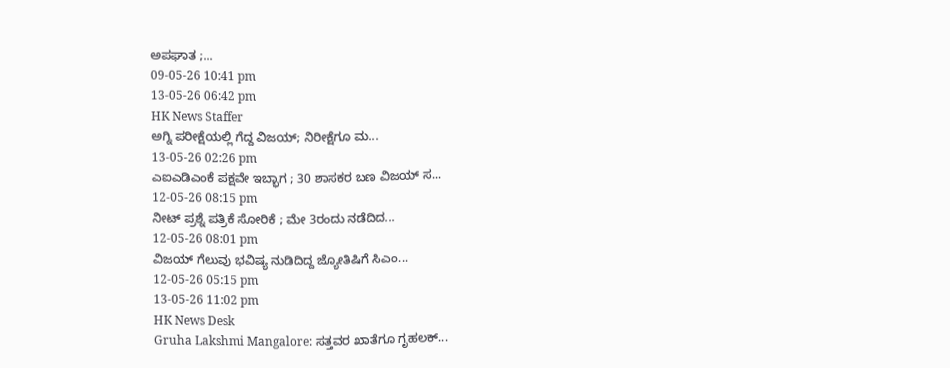ಅಪಘಾತ ;...
09-05-26 10:41 pm
13-05-26 06:42 pm
HK News Staffer
ಅಗ್ನಿ ಪರೀಕ್ಷೆಯಲ್ಲಿ ಗೆದ್ದ ವಿಜಯ್; ನಿರೀಕ್ಷೆಗೂ ಮ...
13-05-26 02:26 pm
ಎಐಎಡಿಎಂಕೆ ಪಕ್ಷವೇ ಇಬ್ಭಾಗ ; 30 ಶಾಸಕರ ಬಣ ವಿಜಯ್ ಸ...
12-05-26 08:15 pm
ನೀಟ್ ಪ್ರಶ್ನೆ ಪತ್ರಿಕೆ ಸೋರಿಕೆ ; ಮೇ 3ರಂದು ನಡೆದಿದ...
12-05-26 08:01 pm
ವಿಜಯ್ ಗೆಲುವು ಭವಿಷ್ಯ ನುಡಿದಿದ್ದ ಜ್ಯೋತಿಷಿಗೆ ಸಿಎಂ...
12-05-26 05:15 pm
13-05-26 11:02 pm
HK News Desk
Gruha Lakshmi Mangalore: ಸತ್ತವರ ಖಾತೆಗೂ ಗೃಹಲಕ್...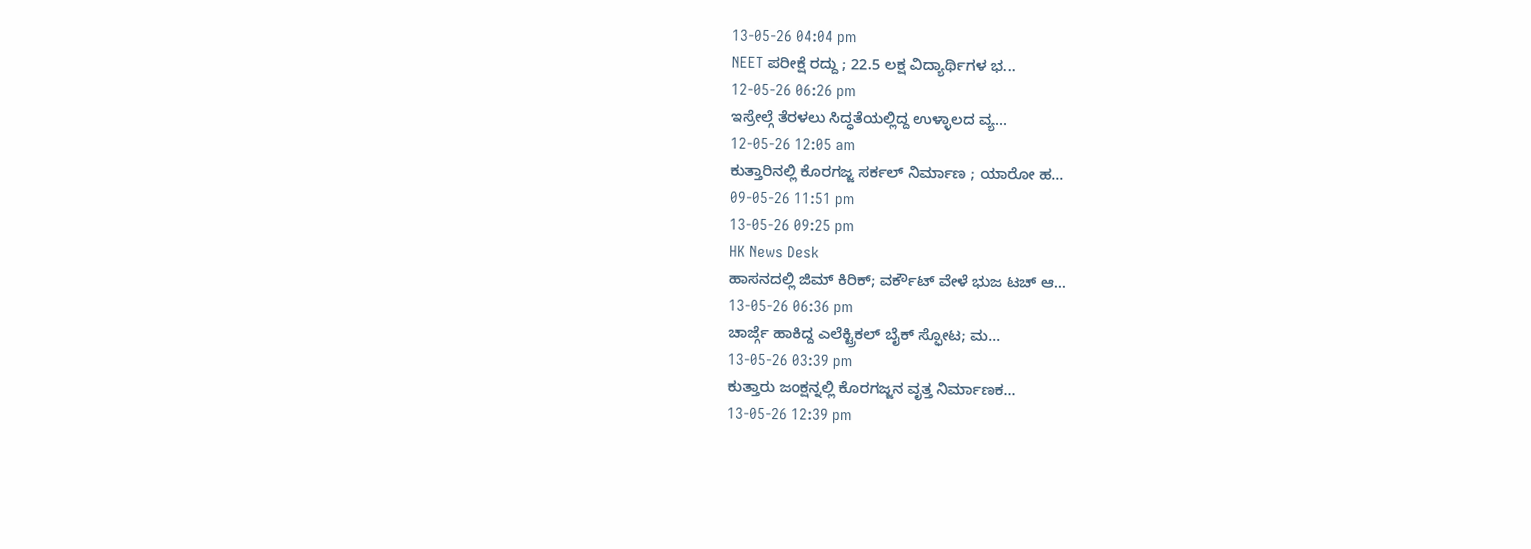13-05-26 04:04 pm
NEET ಪರೀಕ್ಷೆ ರದ್ದು ; 22.5 ಲಕ್ಷ ವಿದ್ಯಾರ್ಥಿಗಳ ಭ...
12-05-26 06:26 pm
ಇಸ್ರೇಲ್ಗೆ ತೆರಳಲು ಸಿದ್ಧತೆಯಲ್ಲಿದ್ದ ಉಳ್ಳಾಲದ ವ್ಯ...
12-05-26 12:05 am
ಕುತ್ತಾರಿನಲ್ಲಿ ಕೊರಗಜ್ಜ ಸರ್ಕಲ್ ನಿರ್ಮಾಣ ; ಯಾರೋ ಹ...
09-05-26 11:51 pm
13-05-26 09:25 pm
HK News Desk
ಹಾಸನದಲ್ಲಿ ಜಿಮ್ ಕಿರಿಕ್; ವರ್ಕೌಟ್ ವೇಳೆ ಭುಜ ಟಚ್ ಆ...
13-05-26 06:36 pm
ಚಾರ್ಜ್ಗೆ ಹಾಕಿದ್ದ ಎಲೆಕ್ಟ್ರಿಕಲ್ ಬೈಕ್ ಸ್ಫೋಟ; ಮ...
13-05-26 03:39 pm
ಕುತ್ತಾರು ಜಂಕ್ಷನ್ನಲ್ಲಿ ಕೊರಗಜ್ಜನ ವೃತ್ತ ನಿರ್ಮಾಣಕ...
13-05-26 12:39 pm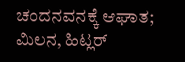ಚಂದನವನಕ್ಕೆ ಆಘಾತ; ಮಿಲನ, ಹಿಟ್ಲರ್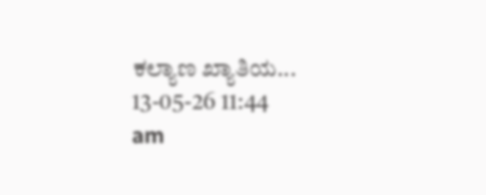ಕಲ್ಯಾಣ ಖ್ಯಾತಿಯ...
13-05-26 11:44 am